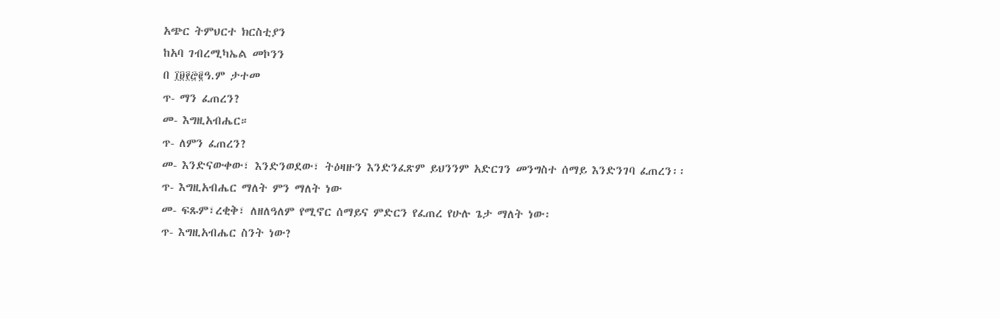አጭር ትምህርተ ክርስቲያን
ከአባ ገብረሚካኤል መኮንን
በ ፲፱፻፸፪ዓ.ም ታተመ
ጥ- ማን ፈጠረን?
መ- እግዚአብሔር።
ጥ- ለምን ፈጠረን?
መ- እንድናውቀው፣ እንድንወደው፣ ትዕዛዙን እንድንፈጽም ይህንንም አድርገን መንግስተ ሰማይ እንድንገባ ፈጠረን፡፡
ጥ- እግዚአብሔር ማለት ምን ማለት ነው
መ- ፍጹም፣ረቂቅ፣ ለዘለዓለም የሚኖር ሰማይና ምድርን የፈጠረ የሁሉ ጌታ ማለት ነው፡
ጥ- እግዚአብሔር ስንት ነው?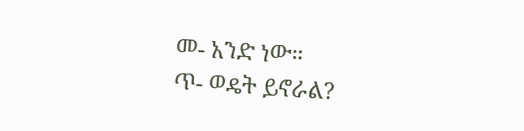መ- አንድ ነው።
ጥ- ወዴት ይኖራል?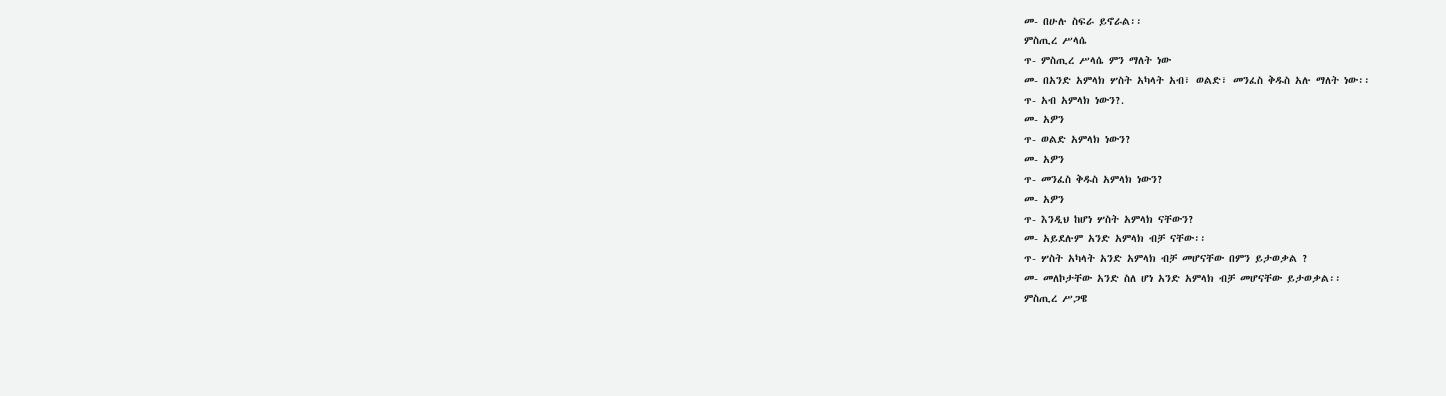መ- በሁሉ ስፍራ ይኖራል፡፡
ምስጢረ ሥላሴ
ጥ- ምስጢረ ሥላሴ ምን ማለት ነው
መ- በአንድ አምላክ ሦስት አካላት አብ፣ ወልድ፣ መንፈስ ቅዱስ አሉ ማለት ነው፡፡
ጥ- አብ አምላክ ነውን?.
መ- አዎን
ጥ- ወልድ አምላክ ነውን?
መ- አዎን
ጥ- መንፈስ ቅዱስ አምላክ ነውን?
መ- አዎን
ጥ- እንዲህ ከሆነ ሦስት አምላክ ናቸውን?
መ- አይደሉም አንድ አምላክ ብቻ ናቸው፡፡
ጥ- ሦስት አካላት አንድ አምላክ ብቻ መሆናቸው በምን ይታወቃል ?
መ- መለኮታቸው አንድ ስለ ሆነ አንድ አምላክ ብቻ መሆናቸው ይታወቃል፡፡
ምስጢረ ሥጋዌ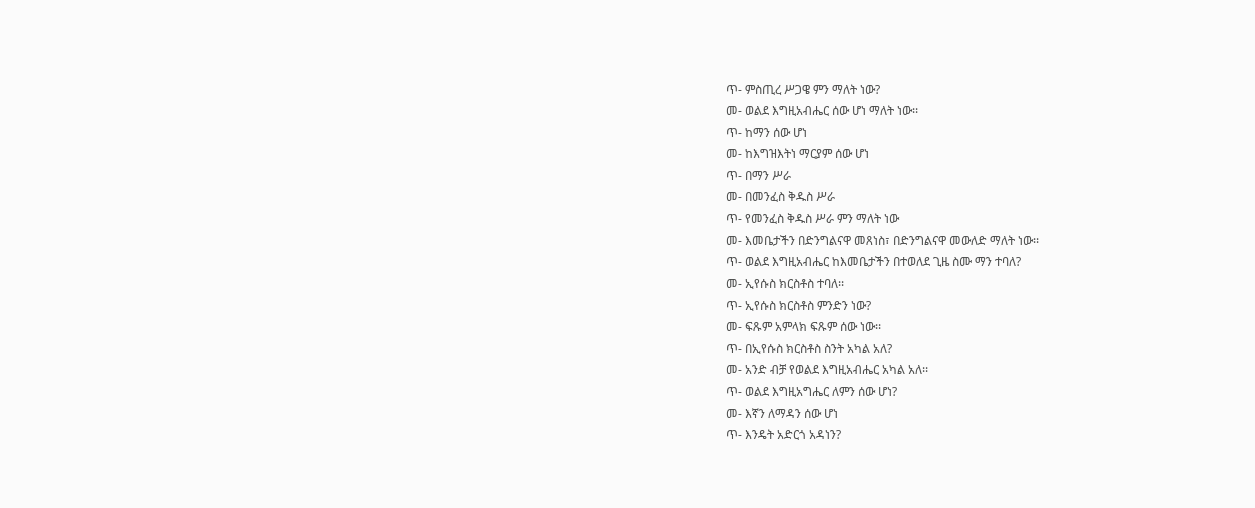ጥ- ምስጢረ ሥጋዌ ምን ማለት ነው?
መ- ወልደ እግዚአብሔር ሰው ሆነ ማለት ነው፡፡
ጥ- ከማን ሰው ሆነ
መ- ከእግዝእትነ ማርያም ሰው ሆነ
ጥ- በማን ሥራ
መ- በመንፈስ ቅዱስ ሥራ
ጥ- የመንፈስ ቅዱስ ሥራ ምን ማለት ነው
መ- እመቤታችን በድንግልናዋ መጸነስ፣ በድንግልናዋ መውለድ ማለት ነው፡፡
ጥ- ወልደ እግዚአብሔር ከእመቤታችን በተወለደ ጊዜ ስሙ ማን ተባለ?
መ- ኢየሱስ ክርስቶስ ተባለ፡፡
ጥ- ኢየሱስ ክርስቶስ ምንድን ነው?
መ- ፍጹም አምላክ ፍጹም ሰው ነው፡፡
ጥ- በኢየሱስ ክርስቶስ ስንት አካል አለ?
መ- አንድ ብቻ የወልደ እግዚአብሔር አካል አለ፡፡
ጥ- ወልደ እግዚአግሔር ለምን ሰው ሆነ?
መ- እኛን ለማዳን ሰው ሆነ
ጥ- እንዴት አድርጎ አዳነን?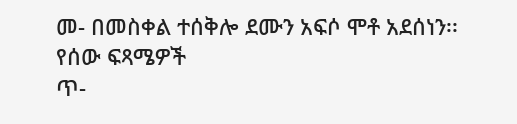መ- በመስቀል ተሰቅሎ ደሙን አፍሶ ሞቶ አደሰነን፡፡
የሰው ፍጻሜዎች
ጥ-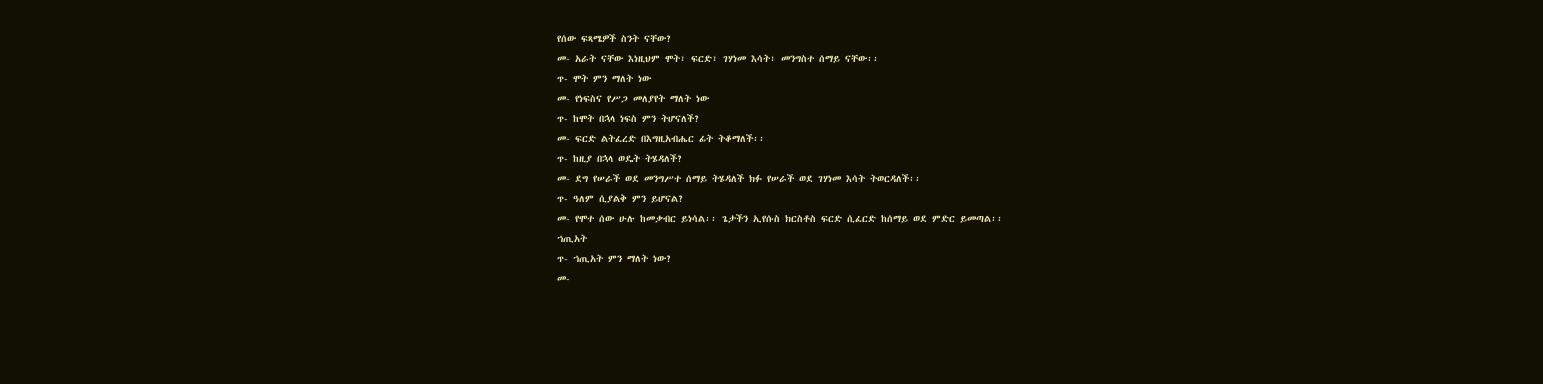የሰው ፍጻሜዎች ስንት ናቸው?
መ- አራት ናቸው እነዚህም ሞት፣ ፍርድ፣ ገሃነመ እሳት፣ መንግስተ ሰማይ ናቸው፡፡
ጥ- ሞት ምን ማለት ነው
መ- የነፍስና የሥጋ መለያየት ማለት ነው
ጥ- ከሞት በኋላ ነፍስ ምን ትሆናለች?
መ- ፍርድ ልትፈረድ በእግዚአብሔር ፊት ትቆማለች፡፡
ጥ- ከዚያ በኋላ ወዴት ትሄዳለች?
መ- ደግ የሠራች ወደ መንግሥተ ሰማይ ትሄዳለች ክፉ የሠራች ወደ ገሃነመ እሳት ትወርዳለች፡፡
ጥ- ዓለም ሲያልቅ ምን ይሆናል?
መ- የሞተ ሰው ሁሉ ከመቃብር ይነሳል፡፡ ጌታችን ኢየሱስ ክርስቶስ ፍርድ ሲፈርድ ከሰማይ ወደ ምድር ይመጣል፡፡
ኀጢአት
ጥ- ኀጢአት ምን ማለት ነው?
መ-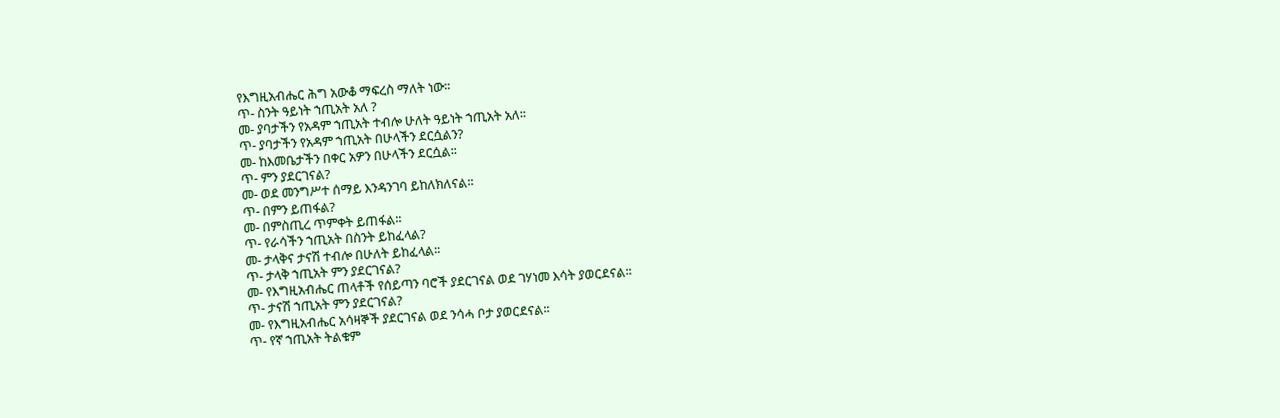የእግዚአብሔር ሕግ አውቆ ማፍረስ ማለት ነው፡፡
ጥ- ስንት ዓይነት ኀጢአት አለ ?
መ- ያባታችን የአዳም ኀጢአት ተብሎ ሁለት ዓይነት ኀጢአት አለ፡፡
ጥ- ያባታችን የአዳም ኀጢአት በሁላችን ደርሷልን?
መ- ከእመቤታችን በቀር አዎን በሁላችን ደርሷል፡፡
ጥ- ምን ያደርገናል?
መ- ወደ መንግሥተ ሰማይ እንዳንገባ ይከለክለናል፡፡
ጥ- በምን ይጠፋል?
መ- በምስጢረ ጥምቀት ይጠፋል፡፡
ጥ- የራሳችን ኀጢአት በስንት ይከፈላል?
መ- ታላቅና ታናሽ ተብሎ በሁለት ይከፈላል፡፡
ጥ- ታላቅ ኀጢአት ምን ያደርገናል?
መ- የእግዚአብሔር ጠላቶች የሰይጣን ባሮች ያደርገናል ወደ ገሃነመ እሳት ያወርደናል፡፡
ጥ- ታናሽ ኀጢአት ምን ያደርገናል?
መ- የእግዚአብሔር አሳዛኞች ያደርገናል ወደ ንሳሓ ቦታ ያወርደናል፡፡
ጥ- የኛ ኀጢአት ትልቁም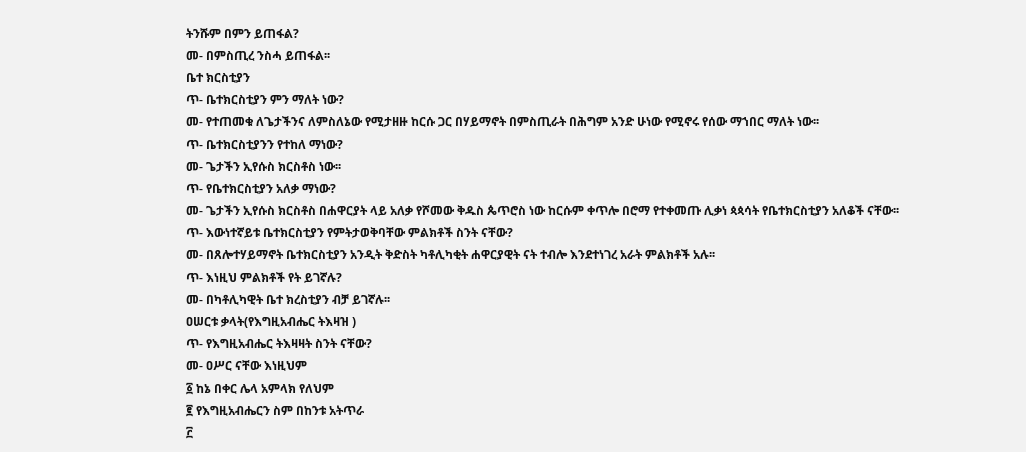ትንሹም በምን ይጠፋል?
መ- በምስጢረ ንስሓ ይጠፋል፡፡
ቤተ ክርስቲያን
ጥ- ቤተክርስቲያን ምን ማለት ነው?
መ- የተጠመቁ ለጌታችንና ለምስለኔው የሚታዘዙ ከርሱ ጋር በሃይማኖት በምስጢራት በሕግም አንድ ሁነው የሚኖሩ የሰው ማኀበር ማለት ነው፡፡
ጥ- ቤተክርስቲያንን የተከለ ማነው?
መ- ጌታችን ኢየሱስ ክርስቶስ ነው፡፡
ጥ- የቤተክርስቲያን አለቃ ማነው?
መ- ጌታችን ኢየሱስ ክርስቶስ በሐዋርያት ላይ አለቃ የሾመው ቅዱስ ጴጥሮስ ነው ከርሱም ቀጥሎ በሮማ የተቀመጡ ሊቃነ ጳጳሳት የቤተክርስቲያን አለቆች ናቸው፡፡
ጥ- እውነተኛይቱ ቤተክርስቲያን የምትታወቅባቸው ምልክቶች ስንት ናቸው?
መ- በጸሎተሃይማኖት ቤተክርስቲያን አንዲት ቅድስት ካቶሊካቂት ሐዋርያዊት ናት ተብሎ እንደተነገረ አራት ምልክቶች አሉ፡፡
ጥ- እነዚህ ምልክቶች የት ይገኛሉ?
መ- በካቶሊካዊት ቤተ ክረስቲያን ብቻ ይገኛሉ፡፡
ዐሠርቱ ቃላት(የእግዚአብሔር ትእዛዝ )
ጥ- የእግዚአብሔር ትእዛዛት ስንት ናቸው?
መ- ዐሥር ናቸው እነዚህም
፩ ከኔ በቀር ሌላ አምላክ የለህም
፪ የእግዚአብሔርን ስም በከንቱ አትጥራ
፫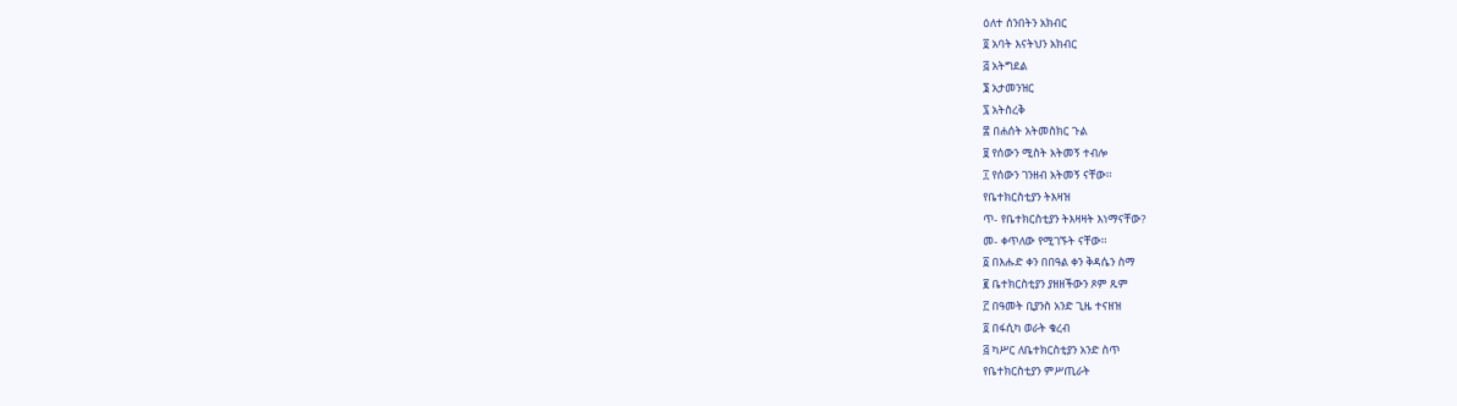ዕለተ ሰንበትን አክብር
፬ አባት እናትህን አክብር
፭ አትግደል
፮ አታመንዝር
፯ አትስረቅ
፰ በሐሰት አትመስክር ጉል
፱ የሰውን ሚስት አትመኝ ተብሎ
፲ የሰውን ገንዘብ አትመኝ ናቸው፡፡
የቤተክርስቲያን ትእዛዝ
ጥ- የቤተክርስቲያን ትእዛዛት እነማናቸው?
መ- ቀጥለው የሚገኙት ናቸው፡፡
፩ በእሑድ ቀን በበዓል ቀን ቅዳሴን ስማ
፪ ቤተክርስቲያን ያዘዘችውን ጾም ጹም
፫ በዓመት ቢያንስ አንድ ጊዜ ተናዘዝ
፬ በፋሲካ ወራት ቁረብ
፭ ካሥር ለቤተክርስቲያን አንድ ስጥ
የቤተክርስቲያን ምሥጢራት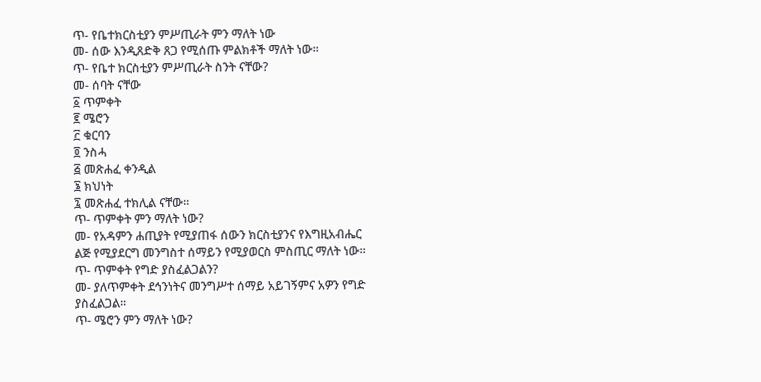ጥ- የቤተክርስቲያን ምሥጢራት ምን ማለት ነው
መ- ሰው እንዲጸድቅ ጸጋ የሚሰጡ ምልክቶች ማለት ነው፡፡
ጥ- የቤተ ክርስቲያን ምሥጢራት ስንት ናቸው?
መ- ሰባት ናቸው
፩ ጥምቀት
፪ ሜሮን
፫ ቁርባን
፬ ንስሓ
፭ መጽሐፈ ቀንዲል
፮ ክህነት
፯ መጽሐፈ ተክሊል ናቸው፡፡
ጥ- ጥምቀት ምን ማለት ነው?
መ- የአዳምን ሐጢያት የሚያጠፋ ሰውን ክርስቲያንና የእግዚአብሔር ልጅ የሚያደርግ መንግስተ ሰማይን የሚያወርስ ምስጢር ማለት ነው፡፡
ጥ- ጥምቀት የግድ ያስፈልጋልን?
መ- ያለጥምቀት ደኅንነትና መንግሥተ ሰማይ አይገኝምና አዎን የግድ ያስፈልጋል፡፡
ጥ- ሜሮን ምን ማለት ነው?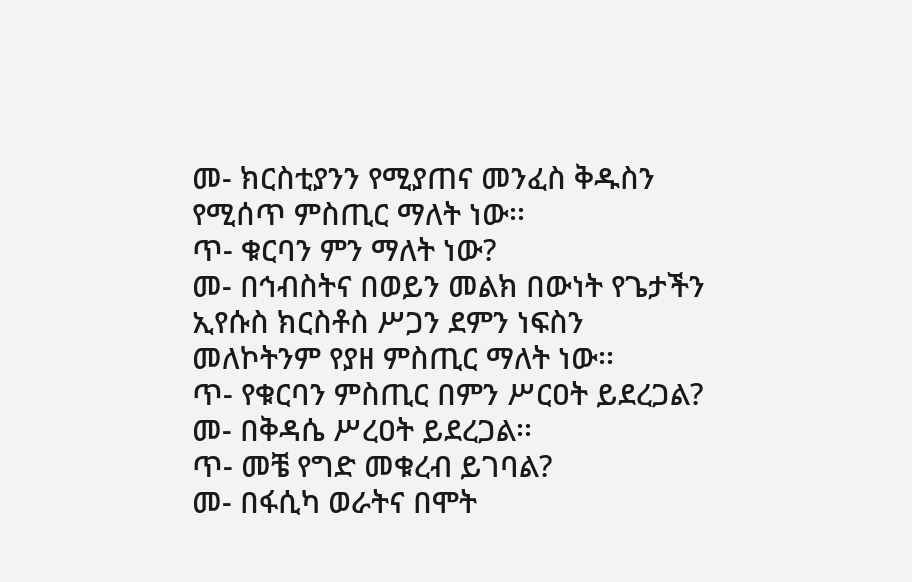መ- ክርስቲያንን የሚያጠና መንፈስ ቅዱስን የሚሰጥ ምስጢር ማለት ነው፡፡
ጥ- ቁርባን ምን ማለት ነው?
መ- በኅብስትና በወይን መልክ በውነት የጌታችን ኢየሱስ ክርስቶስ ሥጋን ደምን ነፍስን መለኮትንም የያዘ ምስጢር ማለት ነው፡፡
ጥ- የቁርባን ምስጢር በምን ሥርዐት ይደረጋል?
መ- በቅዳሴ ሥረዐት ይደረጋል፡፡
ጥ- መቼ የግድ መቁረብ ይገባል?
መ- በፋሲካ ወራትና በሞት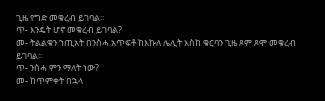ጊዜ የግድ መቁረብ ይገባል፡፡
ጥ- እንዴት ሆኖ መቁረብ ይገባል?
መ- ትልልቁን ኀጢአት በንስሓ አጥፍቶ ከእኩለ ሌሊት እስከ ቁርባን ጊዜ ጾም ጾሞ መቁረብ ይገባል፡፡
ጥ- ንስሓ ምን ማለት ነው?
መ- ከጥምቀት በኋላ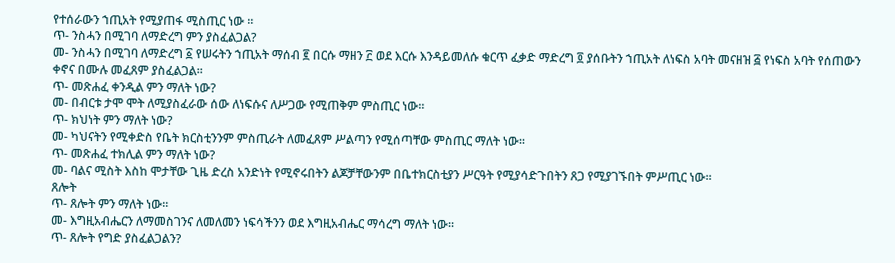የተሰራውን ኀጢአት የሚያጠፋ ሚስጢር ነው ።
ጥ- ንስሓን በሚገባ ለማድረግ ምን ያስፈልጋል?
መ- ንስሓን በሚገባ ለማድረግ ፩ የሠሩትን ኀጢአት ማሰብ ፪ በርሱ ማዘን ፫ ወደ እርሱ እንዳይመለሱ ቁርጥ ፈቃድ ማድረግ ፬ ያሰቡትን ኀጢአት ለነፍስ አባት መናዘዝ ፭ የነፍስ አባት የሰጠውን ቀኖና በሙሉ መፈጸም ያስፈልጋል፡፡
ጥ- መጽሐፈ ቀንዲል ምን ማለት ነው?
መ- በብርቱ ታሞ ሞት ለሚያስፈራው ሰው ለነፍሱና ለሥጋው የሚጠቅም ምስጢር ነው፡፡
ጥ- ክህነት ምን ማለት ነው?
መ- ካህናትን የሚቀድስ የቤት ክርስቲንንም ምስጢራት ለመፈጸም ሥልጣን የሚሰጣቸው ምስጢር ማለት ነው፡፡
ጥ- መጽሐፈ ተክሊል ምን ማለት ነው?
መ- ባልና ሚስት እስከ ሞታቸው ጊዜ ድረስ አንድነት የሚኖሩበትን ልጆቻቸውንም በቤተክርስቲያን ሥርዓት የሚያሳድጉበትን ጸጋ የሚያገኙበት ምሥጢር ነው፡፡
ጸሎት
ጥ- ጸሎት ምን ማለት ነው፡፡
መ- እግዚአብሔርን ለማመስገንና ለመለመን ነፍሳችንን ወደ እግዚአብሔር ማሳረግ ማለት ነው።
ጥ- ጸሎት የግድ ያስፈልጋልን?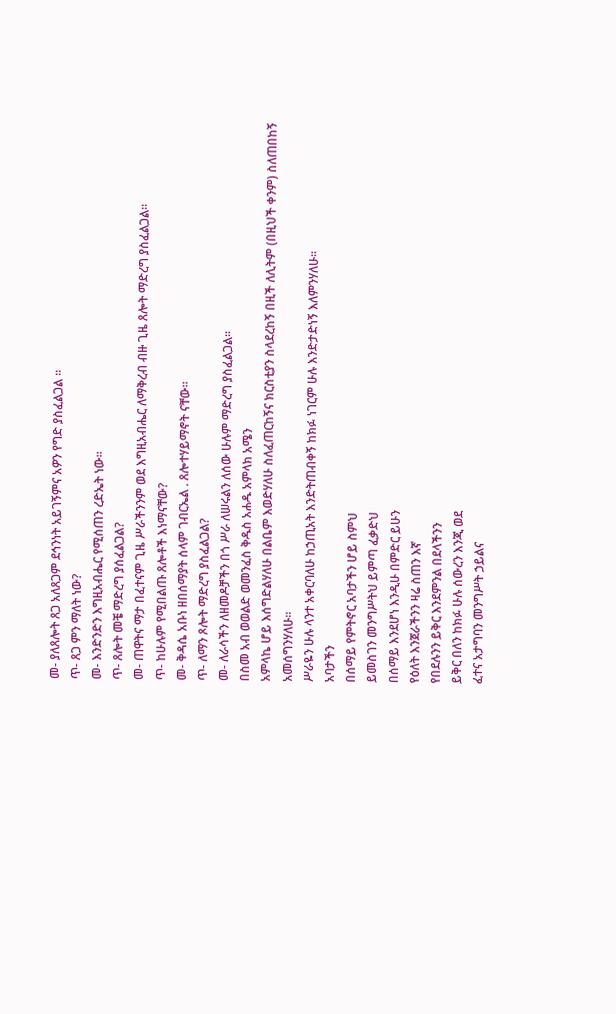መ- ያለጸሎት ጸጋ አለጸጋም ደኅንነት አይገኝምና አዎን የግድ ያስፈልጋል ።
ጥ- ጸጋ ምን ማለት ነው?
መ- እንድንድን እግዚአብሔር የሚሰጠን ረድኤት ነው፡፡
ጥ- ጸሎት መቼ ማድረግ ያሰፈልጋል?
መ- ጠዋትና ማታ በፈተናም ጊዜ ሥራችንንም ወደ እግዚአብሔር ለማቅረብ ብዙ ጊዜ ጸሎት ማድረግ ያስፈልጋል፡፡
ጥ- ከሁሉም የሚበልጡ ጸሎቶች እነማናቸው?
መ- ቅዳሴ አቡነ ዘበሰማያት ሰላም ገብርኤል . ጸሎተሃይማኖት ናቸው፡፡
ጥ- ለማን ጾሎት ማድረግ ያስፈልጋል?
መ- ለራሳችን ለዘመዶቻችን በጎ ሥራ ለሠሩልን ለሰው ሁሉም ማድረግ ያስፈልጋል፡፡
በስመ አብ ወወልድ ወመንፈስ ቅዱስ አሐዱ አምላክ አሜን
አምላኬ ሆይ እሰግድልሃለሁ በልቤም እወድሃለሁ ስለፈጠርከኝና ክርስቲያን ስላደረከኝ በዚች ለሊትም (በዚህች ቀንም) ስለጠበከኝ አመሰግንሃለሁ፡፡
ሥራዬን ሁሉ ላንተ አቀርባለሁ ከኃጢአት እንድትጠብቀኝ ከክፉ ነገርም ሁሉ እንድታድነኝ እለምንሃለሁ፡፡
አባታችን
በሰማይ የምትኖር አባታችን ሆይ ስምህ
ይመስገን መንግሥትህ ይምጣ ፈቃድህ
በሰማይ እንደሆነ እንዲሁ በምድር ይሁን
የዕለት እንጀራችንን ዛሬ ስጠን እኛ
የበደሉንን ይቅር እንደምንል በደላችንን
ይቅር በለን ከክፉ ሁሉ ሰውረን እንጂ ወደ
ፈተና አታግባን መንግሥት ኃይልና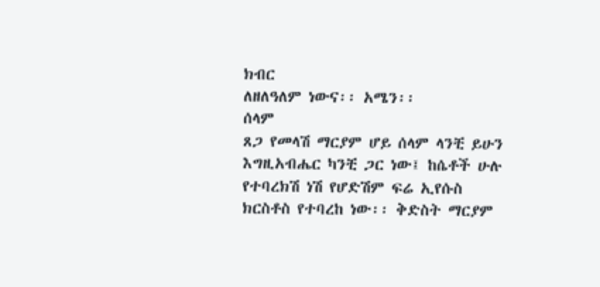ክብር
ለዘለዓለም ነውና፡፡ አሜን፡፡
ሰላም
ጸጋ የመላሽ ማርያም ሆይ ሰላም ላንቺ ይሁን
እግዚአብሔር ካንቺ ጋር ነው፤ ከሴቶች ሁሉ
የተባረክሽ ነሽ የሆድሽም ፍሬ ኢየሱስ
ክርስቶስ የተባረከ ነው፡፡ ቅድስት ማርያም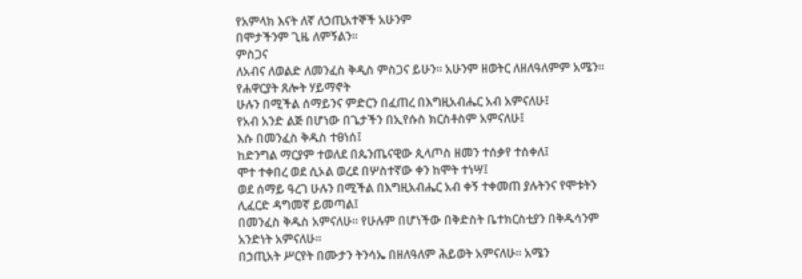የአምላክ እናት ለኛ ለኃጢአተኞች አሁንም
በሞታችንም ጊዜ ለምኝልን፡፡
ምስጋና
ለአብና ለወልድ ለመንፈስ ቅዲስ ምስጋና ይሁን፡፡ አሁንም ዘወትር ለዘለዓለምም አሜን፡፡
የሐዋርያት ጸሎት ሃይማኖት
ሁሉን በሚችል ሰማይንና ምድርን በፈጠረ በእግዚአብሔር አብ አምናለሁ፤
የአብ አንድ ልጅ በሆነው በጌታችን በኢየሱስ ክርስቶስም አምናለሁ፤
እሱ በመንፈስ ቅዱስ ተፀነሰ፤
ከድንግል ማርያም ተወለደ በጴንጤናዊው ጲላጦስ ዘመን ተሰቃየ ተሰቀለ፤
ሞተ ተቀበረ ወደ ሲኦል ወረደ በሦስተኛው ቀን ከሞት ተነሣ፤
ወደ ሰማይ ዓረገ ሁሉን በሚችል በእግዚአብሔር አብ ቀኝ ተቀመጠ ያሉትንና የሞቱትን ሊፈርድ ዳግመኛ ይመጣል፤
በመንፈስ ቅዱስ አምናለሁ፡፡ የሁሉም በሆነችው በቅድስት ቤተክርስቲያን በቅዱሳንም አንድነት አምናለሁ፡፡
በኃጢአት ሥርየት በሙታን ትንሳኤ በዘለዓለም ሕይወት አምናለሁ፡፡ አሜን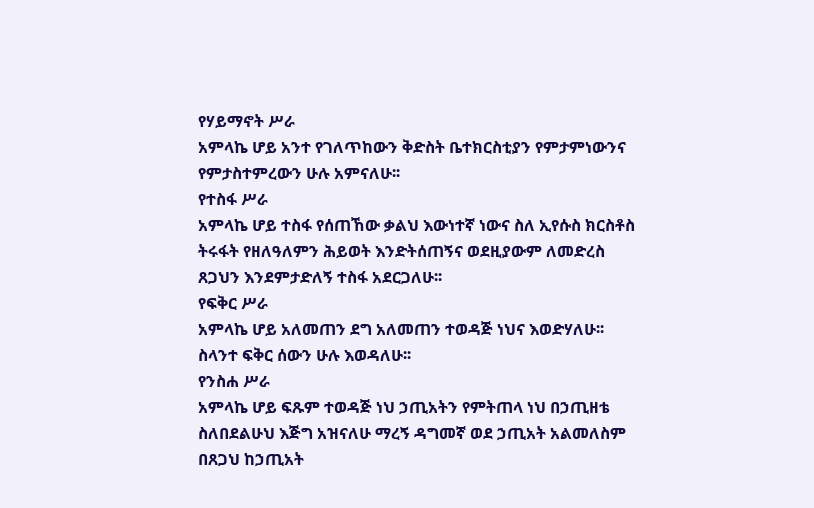የሃይማኖት ሥራ
አምላኬ ሆይ አንተ የገለጥከውን ቅድስት ቤተክርስቲያን የምታምነውንና የምታስተምረውን ሁሉ አምናለሁ፡፡
የተስፋ ሥራ
አምላኬ ሆይ ተስፋ የሰጠኸው ቃልህ እውነተኛ ነውና ስለ ኢየሱስ ክርስቶስ ትሩፋት የዘለዓለምን ሕይወት እንድትሰጠኝና ወደዚያውም ለመድረስ ጸጋህን እንደምታድለኝ ተስፋ አደርጋለሁ፡፡
የፍቅር ሥራ
አምላኬ ሆይ አለመጠን ደግ አለመጠን ተወዳጅ ነህና እወድሃለሁ፡፡ ስላንተ ፍቅር ሰውን ሁሉ እወዳለሁ፡፡
የንስሐ ሥራ
አምላኬ ሆይ ፍጹም ተወዳጅ ነህ ኃጢአትን የምትጠላ ነህ በኃጢዘቴ ስለበደልሁህ እጅግ አዝናለሁ ማረኝ ዳግመኛ ወደ ኃጢአት አልመለስም በጸጋህ ከኃጢአት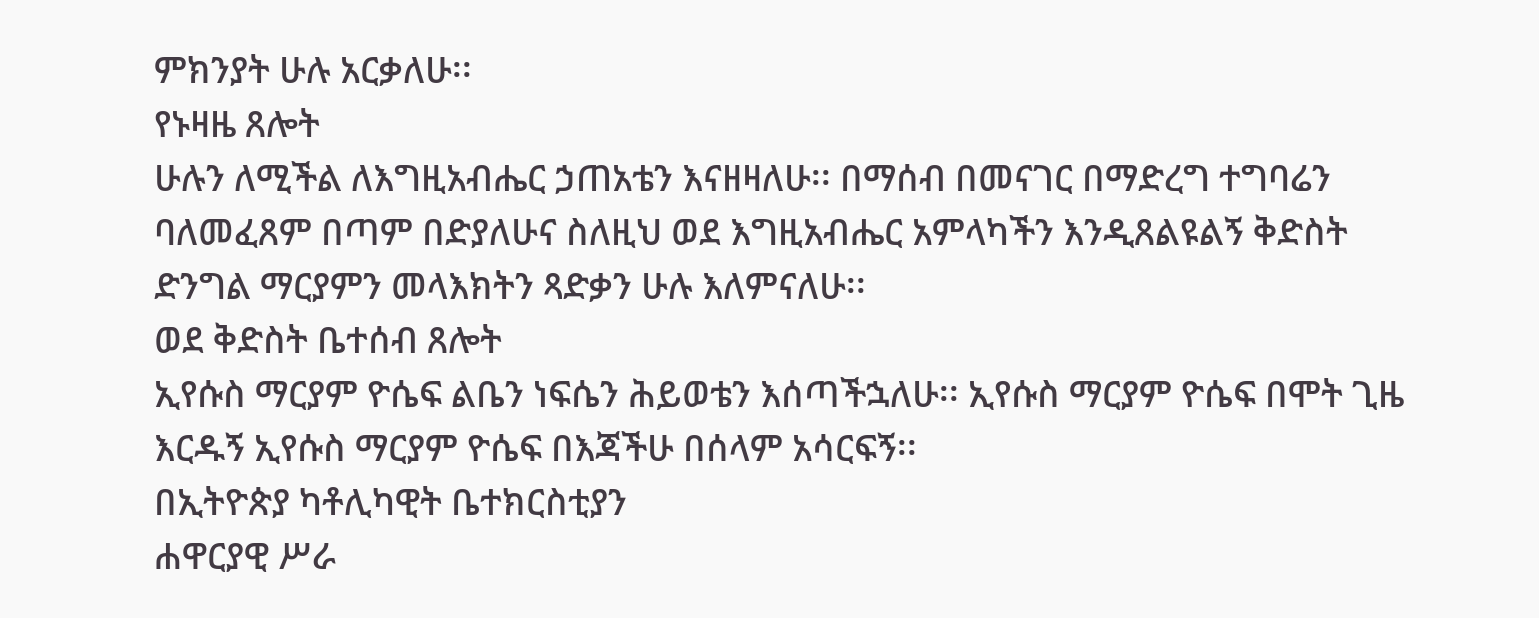ምክንያት ሁሉ አርቃለሁ፡፡
የኑዛዜ ጸሎት
ሁሉን ለሚችል ለእግዚአብሔር ኃጠአቴን እናዘዛለሁ፡፡ በማሰብ በመናገር በማድረግ ተግባሬን ባለመፈጸም በጣም በድያለሁና ስለዚህ ወደ እግዚአብሔር አምላካችን እንዲጸልዩልኝ ቅድስት ድንግል ማርያምን መላእክትን ጻድቃን ሁሉ እለምናለሁ፡፡
ወደ ቅድስት ቤተሰብ ጸሎት
ኢየሱስ ማርያም ዮሴፍ ልቤን ነፍሴን ሕይወቴን እሰጣችኋለሁ፡፡ ኢየሱስ ማርያም ዮሴፍ በሞት ጊዜ እርዱኝ ኢየሱስ ማርያም ዮሴፍ በእጃችሁ በሰላም አሳርፍኝ፡፡
በኢትዮጵያ ካቶሊካዊት ቤተክርስቲያን
ሐዋርያዊ ሥራ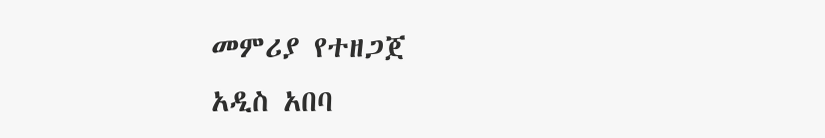መምሪያ የተዘጋጀ
አዲስ አበባ